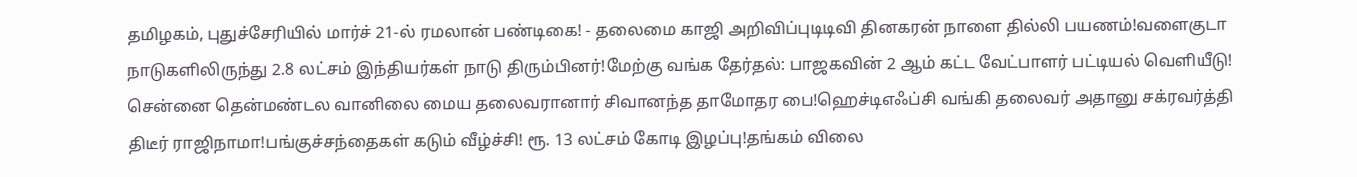தமிழகம், புதுச்சேரியில் மார்ச் 21-ல் ரமலான் பண்டிகை! - தலைமை காஜி அறிவிப்புடிடிவி தினகரன் நாளை தில்லி பயணம்!வளைகுடா நாடுகளிலிருந்து 2.8 லட்சம் இந்தியர்கள் நாடு திரும்பினர்!மேற்கு வங்க தேர்தல்: பாஜகவின் 2 ஆம் கட்ட வேட்பாளர் பட்டியல் வெளியீடு! சென்னை தென்மண்டல வானிலை மைய தலைவரானார் சிவானந்த தாமோதர பை!ஹெச்டிஎஃப்சி வங்கி தலைவர் அதானு சக்ரவர்த்தி திடீர் ராஜிநாமா!பங்குச்சந்தைகள் கடும் வீழ்ச்சி! ரூ. 13 லட்சம் கோடி இழப்பு!தங்கம் விலை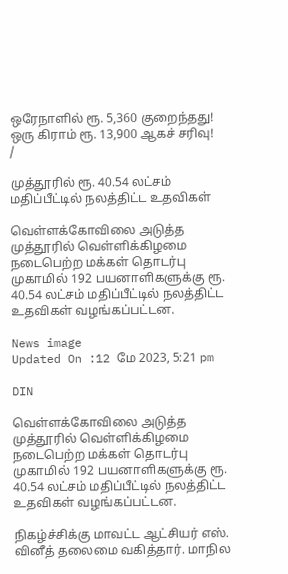ஒரேநாளில் ரூ. 5,360 குறைந்தது! ஒரு கிராம் ரூ. 13,900 ஆகச் சரிவு!
/

முத்தூரில் ரூ. 40.54 லட்சம் மதிப்பீட்டில் நலத்திட்ட உதவிகள்

வெள்ளக்கோவிலை அடுத்த முத்தூரில் வெள்ளிக்கிழமை நடைபெற்ற மக்கள் தொடர்பு முகாமில் 192 பயனாளிகளுக்கு ரூ. 40.54 லட்சம் மதிப்பீட்டில் நலத்திட்ட உதவிகள் வழங்கப்பட்டன.

News image
Updated On :12 மே 2023, 5:21 pm

DIN

வெள்ளக்கோவிலை அடுத்த முத்தூரில் வெள்ளிக்கிழமை நடைபெற்ற மக்கள் தொடர்பு முகாமில் 192 பயனாளிகளுக்கு ரூ. 40.54 லட்சம் மதிப்பீட்டில் நலத்திட்ட உதவிகள் வழங்கப்பட்டன.

நிகழ்ச்சிக்கு மாவட்ட ஆட்சியர் எஸ். வினீத் தலைமை வகித்தார். மாநில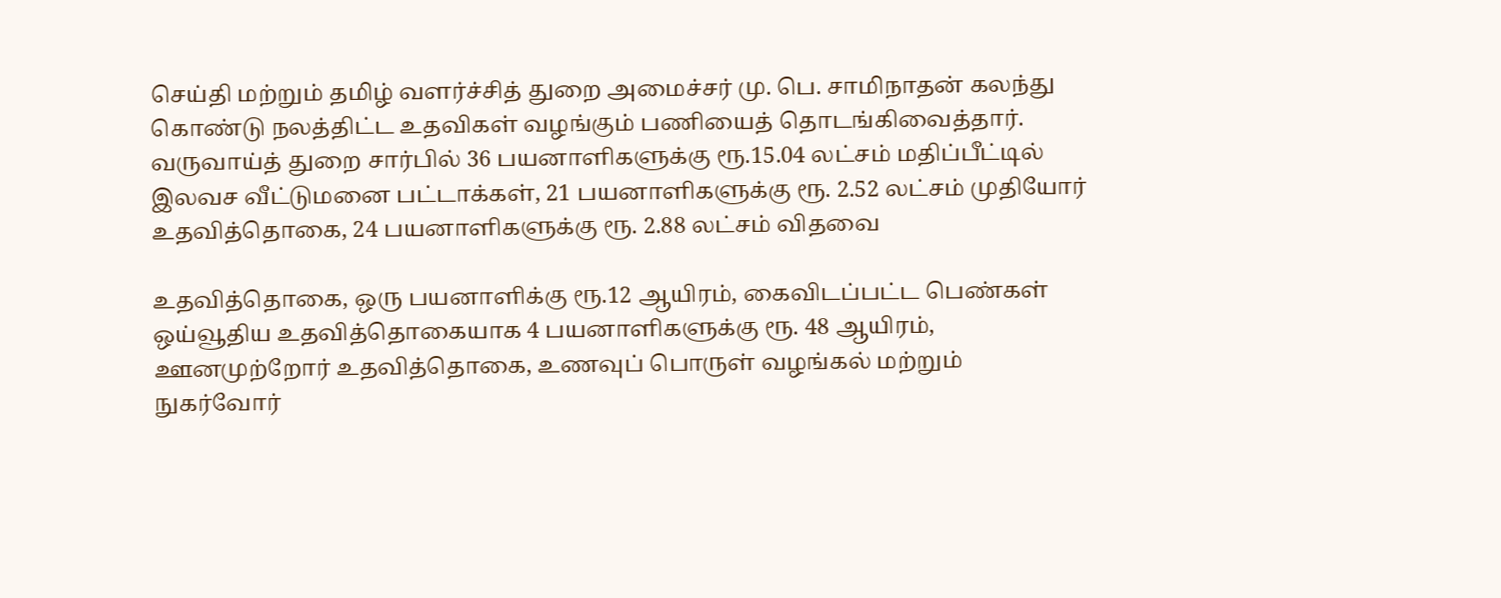செய்தி மற்றும் தமிழ் வளர்ச்சித் துறை அமைச்சர் மு. பெ. சாமிநாதன் கலந்து கொண்டு நலத்திட்ட உதவிகள் வழங்கும் பணியைத் தொடங்கிவைத்தார். வருவாய்த் துறை சார்பில் 36 பயனாளிகளுக்கு ரூ.15.04 லட்சம் மதிப்பீட்டில் இலவச வீட்டுமனை பட்டாக்கள், 21 பயனாளிகளுக்கு ரூ. 2.52 லட்சம் முதியோர் உதவித்தொகை, 24 பயனாளிகளுக்கு ரூ. 2.88 லட்சம் விதவை

உதவித்தொகை, ஒரு பயனாளிக்கு ரூ.12 ஆயிரம், கைவிடப்பட்ட பெண்கள் ஒய்வூதிய உதவித்தொகையாக 4 பயனாளிகளுக்கு ரூ. 48 ஆயிரம், ஊனமுற்றோர் உதவித்தொகை, உணவுப் பொருள் வழங்கல் மற்றும் நுகர்வோர்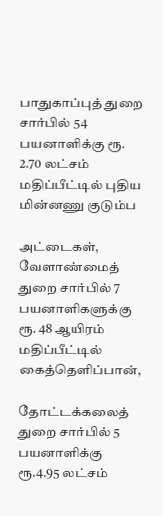பாதுகாப்புத் துறை சார்பில் 54 பயனாளிக்கு ரூ. 2.70 லட்சம் மதிப்பீட்டில் புதிய மின்னணு குடும்ப

அட்டைகள், வேளாண்மைத் துறை சார்பில் 7 பயனாளிகளுக்கு ரூ. 48 ஆயிரம் மதிப்பீட்டில் கைத்தெளிப்பான்,

தோட்டக்கலைத் துறை சார்பில் 5 பயனாளிக்கு ரூ.4.95 லட்சம்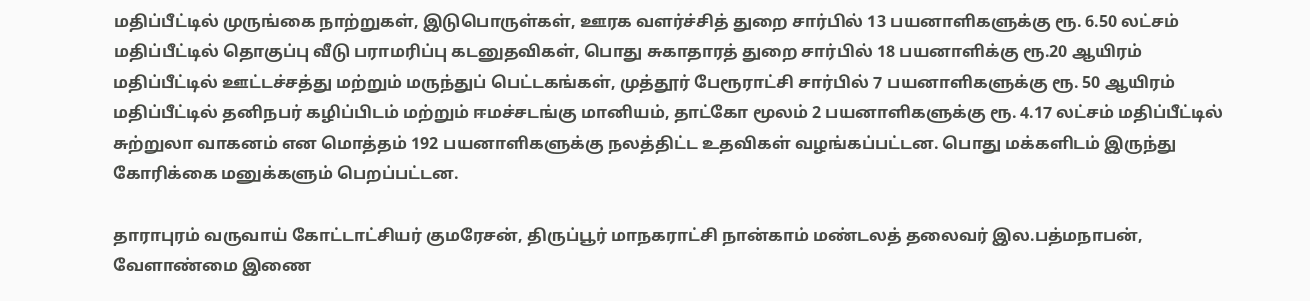மதிப்பீட்டில் முருங்கை நாற்றுகள், இடுபொருள்கள், ஊரக வளர்ச்சித் துறை சார்பில் 13 பயனாளிகளுக்கு ரூ. 6.50 லட்சம் மதிப்பீட்டில் தொகுப்பு வீடு பராமரிப்பு கடனுதவிகள், பொது சுகாதாரத் துறை சார்பில் 18 பயனாளிக்கு ரூ.20 ஆயிரம் மதிப்பீட்டில் ஊட்டச்சத்து மற்றும் மருந்துப் பெட்டகங்கள், முத்தூர் பேரூராட்சி சார்பில் 7 பயனாளிகளுக்கு ரூ. 50 ஆயிரம் மதிப்பீட்டில் தனிநபர் கழிப்பிடம் மற்றும் ஈமச்சடங்கு மானியம், தாட்கோ மூலம் 2 பயனாளிகளுக்கு ரூ. 4.17 லட்சம் மதிப்பீட்டில் சுற்றுலா வாகனம் என மொத்தம் 192 பயனாளிகளுக்கு நலத்திட்ட உதவிகள் வழங்கப்பட்டன. பொது மக்களிடம் இருந்து கோரிக்கை மனுக்களும் பெறப்பட்டன.

தாராபுரம் வருவாய் கோட்டாட்சியர் குமரேசன், திருப்பூர் மாநகராட்சி நான்காம் மண்டலத் தலைவர் இல.பத்மநாபன், வேளாண்மை இணை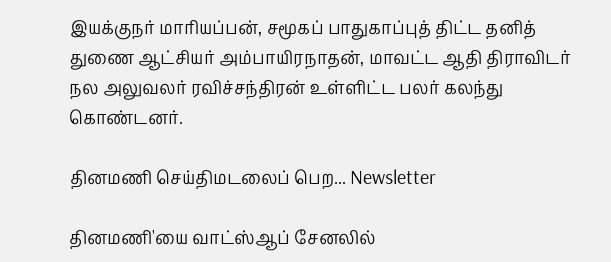இயக்குநர் மாரியப்பன், சமூகப் பாதுகாப்புத் திட்ட தனித் துணை ஆட்சியர் அம்பாயிரநாதன், மாவட்ட ஆதி திராவிடர் நல அலுவலர் ரவிச்சந்திரன் உள்ளிட்ட பலர் கலந்து கொண்டனர்.

தினமணி செய்திமடலைப் பெற... Newsletter

தினமணி'யை வாட்ஸ்ஆப் சேனலில்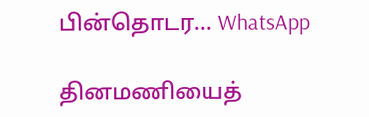பின்தொடர... WhatsApp

தினமணியைத்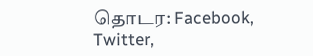தொடர: Facebook, Twitter,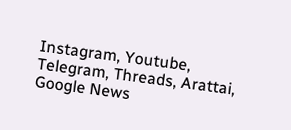Instagram, Youtube, Telegram, Threads, Arattai, Google News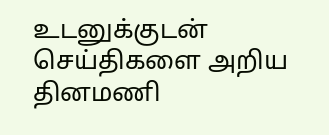உடனுக்குடன் செய்திகளை அறிய தினமணி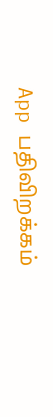App பதிவிறக்கம்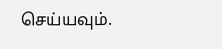செய்யவும்.